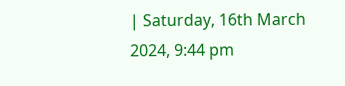| Saturday, 16th March 2024, 9:44 pm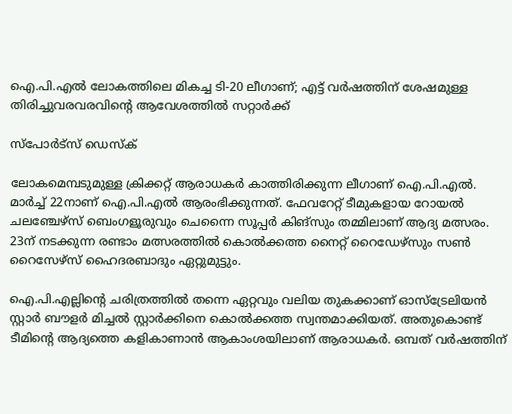ഐ.പി.എല്‍ ലോകത്തിലെ മികച്ച ടി-20 ലീഗാണ്; എട്ട് വര്‍ഷത്തിന് ശേഷമുള്ള തിരിച്ചുവരവരവിന്റെ ആവേശത്തില്‍ സറ്റാര്‍ക്ക്

സ്പോര്‍ട്സ് ഡെസ്‌ക്

ലോകമെമ്പടുമുള്ള ക്രിക്കറ്റ് ആരാധകര്‍ കാത്തിരിക്കുന്ന ലീഗാണ് ഐ.പി.എല്‍. മാര്‍ച്ച് 22നാണ് ഐ.പി.എല്‍ ആരംഭിക്കുന്നത്. ഫേവറേറ്റ് ടീമുകളായ റോയല്‍ ചലഞ്ചേഴ്സ് ബെംഗളൂരുവും ചെന്നൈ സൂപ്പര്‍ കിങ്സും തമ്മിലാണ് ആദ്യ മത്സരം. 23ന് നടക്കുന്ന രണ്ടാം മത്സരത്തില്‍ കൊല്‍ക്കത്ത നൈറ്റ് റൈഡേഴ്‌സും സണ്‍ റൈസേഴ്‌സ് ഹൈദരബാദും ഏറ്റുമുട്ടും.

ഐ.പി.എല്ലിന്റെ ചരിത്രത്തില്‍ തന്നെ ഏറ്റവും വലിയ തുകക്കാണ് ഓസ്ട്രേലിയന്‍ സ്റ്റാര്‍ ബൗളര്‍ മിച്ചല്‍ സ്റ്റാര്‍ക്കിനെ കൊല്‍ക്കത്ത സ്വന്തമാക്കിയത്. അതുകൊണ്ട് ടീമിന്റെ ആദ്യത്തെ കളികാണാന്‍ ആകാംശയിലാണ് ആരാധകര്‍. ഒമ്പത് വര്‍ഷത്തിന്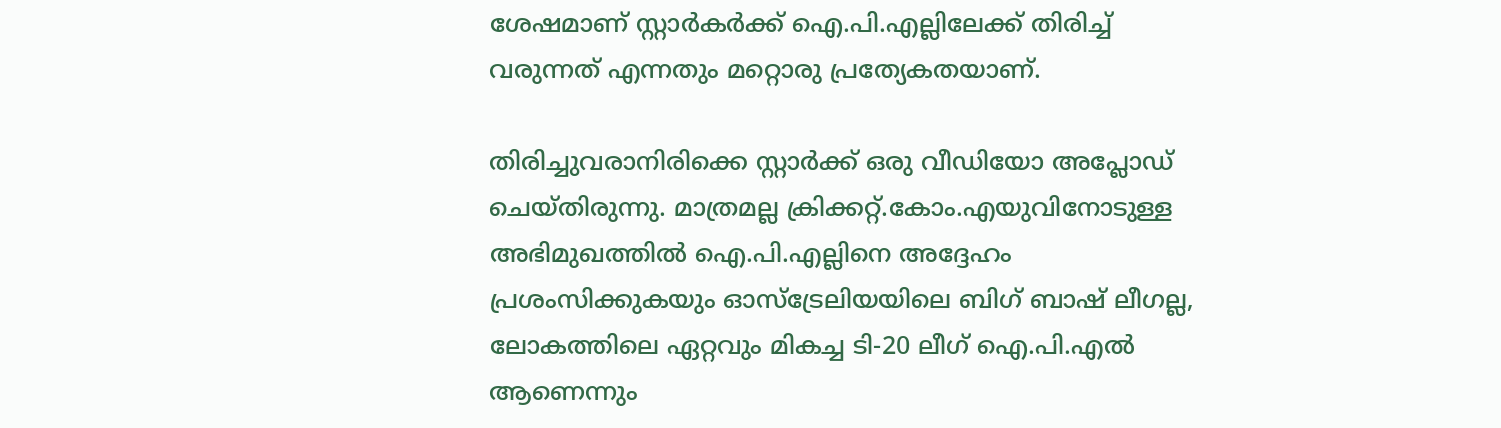ശേഷമാണ് സ്റ്റാര്‍കര്‍ക്ക് ഐ.പി.എല്ലിലേക്ക് തിരിച്ച് വരുന്നത് എന്നതും മറ്റൊരു പ്രത്യേകതയാണ്.

തിരിച്ചുവരാനിരിക്കെ സ്റ്റാര്‍ക്ക് ഒരു വീഡിയോ അപ്ലോഡ് ചെയ്തിരുന്നു. മാത്രമല്ല ക്രിക്കറ്റ്.കോം.എയുവിനോടുള്ള അഭിമുഖത്തില്‍ ഐ.പി.എല്ലിനെ അദ്ദേഹം പ്രശംസിക്കുകയും ഓസ്ട്രേലിയയിലെ ബിഗ് ബാഷ് ലീഗല്ല, ലോകത്തിലെ ഏറ്റവും മികച്ച ടി-20 ലീഗ് ഐ.പി.എല്‍ ആണെന്നും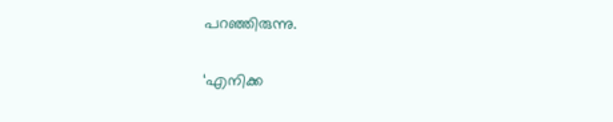പറഞ്ഞിരുന്നു.

‘എനിക്ക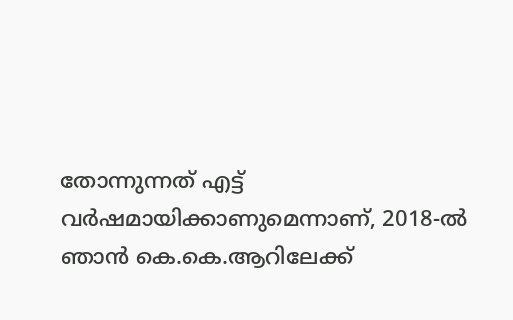തോന്നുന്നത് എട്ട് വര്‍ഷമായിക്കാണുമെന്നാണ്, 2018-ല്‍ ഞാന്‍ കെ.കെ.ആറിലേക്ക്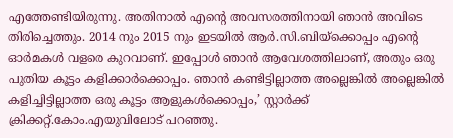എത്തേണ്ടിയിരുന്നു. അതിനാല്‍ എന്റെ അവസരത്തിനായി ഞാന്‍ അവിടെ തിരിച്ചെത്തും. 2014 നും 2015 നും ഇടയില്‍ ആര്‍.സി.ബിയ്ക്കൊപ്പം എന്റെ ഓര്‍മകള്‍ വളരെ കുറവാണ്. ഇപ്പോള്‍ ഞാന്‍ ആവേശത്തിലാണ്, അതും ഒരു പുതിയ കൂട്ടം കളിക്കാര്‍ക്കൊപ്പം. ഞാന്‍ കണ്ടിട്ടില്ലാത്ത അല്ലെങ്കില്‍ അല്ലെങ്കില്‍ കളിച്ചിട്ടില്ലാത്ത ഒരു കൂട്ടം ആളുകള്‍ക്കൊപ്പം,’ സ്റ്റാര്‍ക്ക് ക്രിക്കറ്റ്.കോം.എയുവിലോട് പറഞ്ഞു.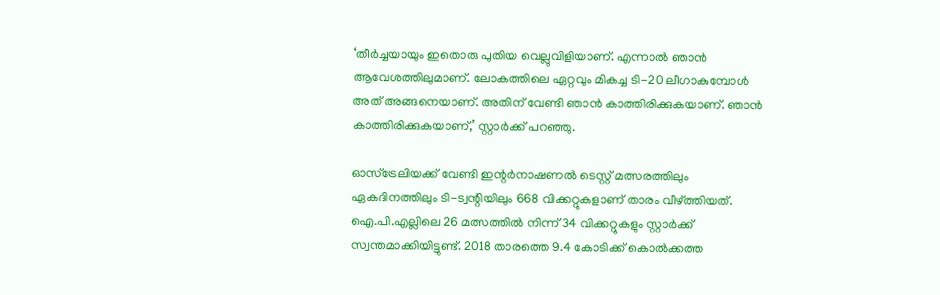‘തീര്‍ച്ചയായും ഇതൊരു പുതിയ വെല്ലുവിളിയാണ്. എന്നാല്‍ ഞാന്‍ ആവേശത്തിലുമാണ്. ലോകത്തിലെ ഏറ്റവും മികച്ച ടി-20 ലീഗാകുമ്പോള്‍ അത് അങ്ങനെയാണ്. അതിന് വേണ്ടി ഞാന്‍ കാത്തിരിക്കുകയാണ്. ഞാന്‍ കാത്തിരിക്കുകയാണ്,’ സ്റ്റാര്‍ക്ക് പറഞ്ഞു.

ഓസ്ട്രേലിയക്ക് വേണ്ടി ഇന്റര്‍നാഷണല്‍ ടെസ്റ്റ് മത്സരത്തിലും ഏകദിനത്തിലും ടി-ട്വന്റിയിലും 668 വിക്കറ്റുകളാണ് താരം വീഴ്ത്തിയത്. ഐ.പി.എല്ലിലെ 26 മത്സത്തില്‍ നിന്ന് 34 വിക്കറ്റുകളും സ്റ്റാര്‍ക്ക് സ്വന്തമാക്കിയിട്ടുണ്ട്. 2018 താരത്തെ 9.4 കോടിക്ക് കൊല്‍ക്കത്ത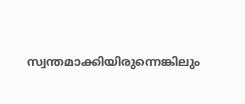സ്വന്തമാക്കിയിരുന്നെങ്കിലും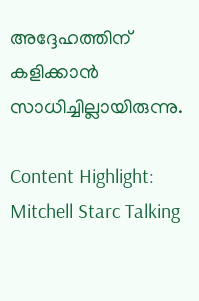അദ്ദേഹത്തിന് കളിക്കാന്‍ സാധിച്ചില്ലായിരുന്നു.

Content Highlight: Mitchell Starc Talking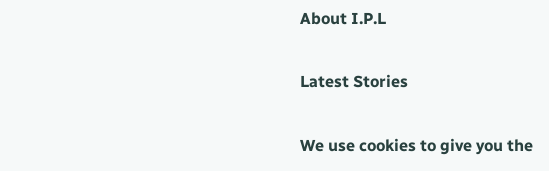About I.P.L

Latest Stories

We use cookies to give you the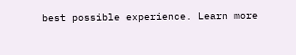best possible experience. Learn more